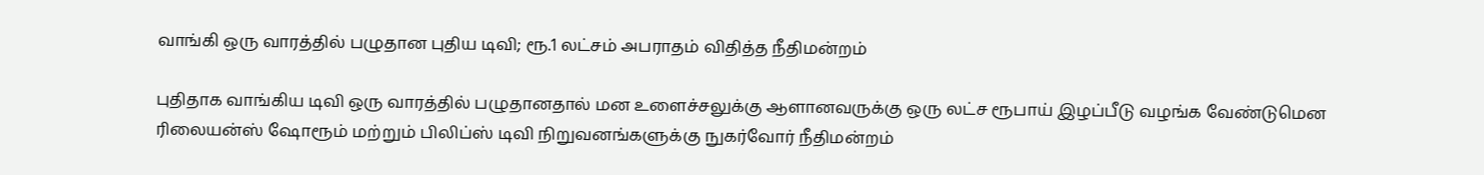வாங்கி ஒரு வாரத்தில் பழுதான புதிய டிவி; ரூ.1 லட்சம் அபராதம் விதித்த நீதிமன்றம்

புதிதாக வாங்கிய டிவி ஒரு வாரத்தில் பழுதானதால் மன உளைச்சலுக்கு ஆளானவருக்கு ஒரு லட்ச ரூபாய் இழப்பீடு வழங்க வேண்டுமென ரிலையன்ஸ் ஷோரூம் மற்றும் பிலிப்ஸ் டிவி நிறுவனங்களுக்கு நுகர்வோர் நீதிமன்றம்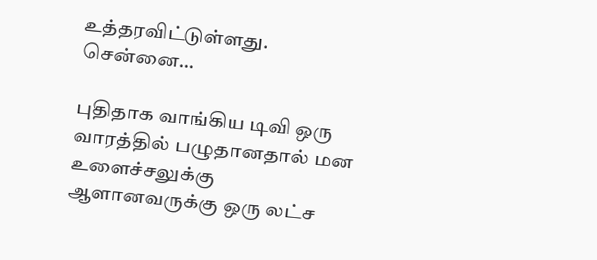உத்தரவிட்டுள்ளது. சென்னை…

புதிதாக வாங்கிய டிவி ஒரு வாரத்தில் பழுதானதால் மன உளைச்சலுக்கு ஆளானவருக்கு ஒரு லட்ச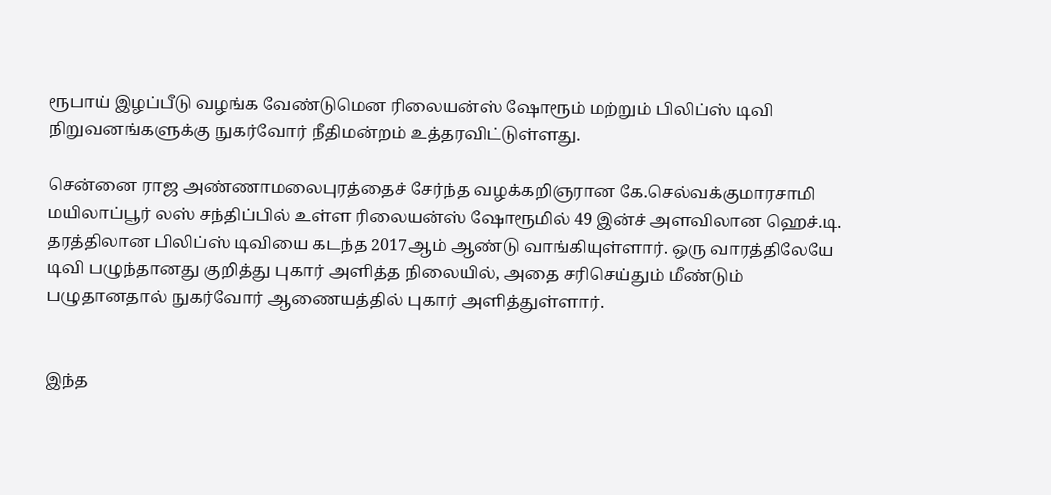ரூபாய் இழப்பீடு வழங்க வேண்டுமென ரிலையன்ஸ் ஷோரூம் மற்றும் பிலிப்ஸ் டிவி நிறுவனங்களுக்கு நுகர்வோர் நீதிமன்றம் உத்தரவிட்டுள்ளது.

சென்னை ராஜ அண்ணாமலைபுரத்தைச் சேர்ந்த வழக்கறிஞரான கே.செல்வக்குமாரசாமி மயிலாப்பூர் லஸ் சந்திப்பில் உள்ள ரிலையன்ஸ் ஷோரூமில் 49 இன்ச் அளவிலான ஹெச்.டி. தரத்திலான பிலிப்ஸ் டிவியை கடந்த 2017ஆம் ஆண்டு வாங்கியுள்ளார். ஒரு வாரத்திலேயே டிவி பழுந்தானது குறித்து புகார் அளித்த நிலையில், அதை சரிசெய்தும் மீண்டும் பழுதானதால் நுகர்வோர் ஆணையத்தில் புகார் அளித்துள்ளார்.


இந்த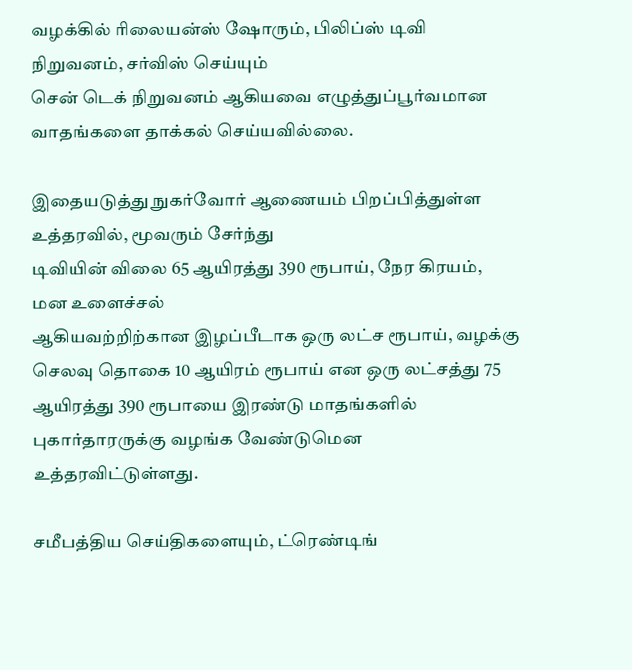வழக்கில் ரிலையன்ஸ் ஷோரும், பிலிப்ஸ் டிவி நிறுவனம், சர்விஸ் செய்யும்
சென் டெக் நிறுவனம் ஆகியவை எழுத்துப்பூர்வமான வாதங்களை தாக்கல் செய்யவில்லை.

இதையடுத்து நுகர்வோர் ஆணையம் பிறப்பித்துள்ள உத்தரவில், மூவரும் சேர்ந்து
டிவியின் விலை 65 ஆயிரத்து 390 ரூபாய், நேர கிரயம், மன உளைச்சல்
ஆகியவற்றிற்கான இழப்பீடாக ஒரு லட்ச ரூபாய், வழக்கு செலவு தொகை 10 ஆயிரம் ரூபாய் என ஒரு லட்சத்து 75 ஆயிரத்து 390 ரூபாயை இரண்டு மாதங்களில்
புகார்தாரருக்கு வழங்க வேண்டுமென உத்தரவிட்டுள்ளது.

சமீபத்திய செய்திகளையும், ட்ரெண்டிங்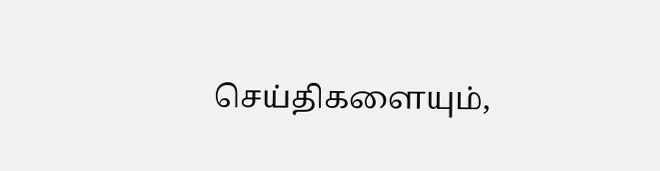செய்திகளையும்,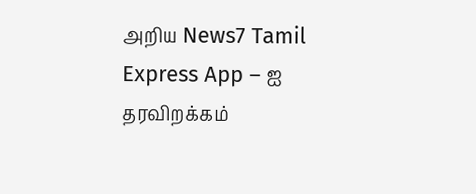அறிய News7 Tamil Express App – ஐ தரவிறக்கம்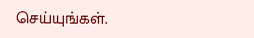செய்யுங்கள்.